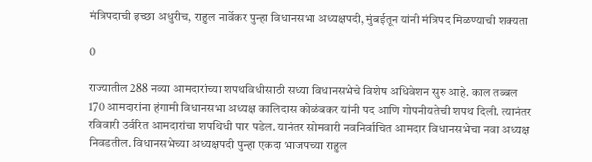मंत्रि‍पदाची इच्छा अधुरीच, राहुल नार्वेकर पुन्हा विधानसभा अध्यक्षपदी, मुंबईतून यांनी मंत्रिपद मिळण्याची शक्यता

0

राज्यातील 288 नव्या आमदारांच्या शपथविधीसाठी सध्या विधानसभेचे विशेष अधिवेशन सुरु आहे. काल तब्बल 170 आमदारांना हंगामी विधानसभा अध्यक्ष कालिदास कोळंबकर यांनी पद आणि गोपनीयतेची शपथ दिली. त्यानंतर रविवारी उर्वरित आमदारांचा शपथिधी पार पडेल. यानंतर सोमवारी नवनिर्वाचित आमदार विधानसभेचा नवा अध्यक्ष निवडतील. विधानसभेच्या अध्यक्षपदी पुन्हा एकदा भाजपच्या राहुल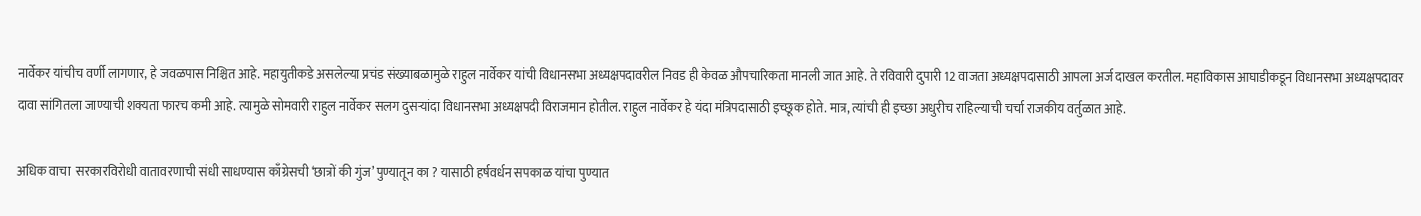नार्वेकर यांचीच वर्णी लागणार, हे जवळपास निश्चित आहे. महायुतीकडे असलेल्या प्रचंड संख्याबळामुळे राहुल नार्वेकर यांची विधानसभा अध्यक्षपदावरील निवड ही केवळ औपचारिकता मानली जात आहे. ते रविवारी दुपारी 12 वाजता अध्यक्षपदासाठी आपला अर्ज दाखल करतील. महाविकास आघाडीकडून विधानसभा अध्यक्षपदावर दावा सांगितला जाण्याची शक्यता फारच कमी आहे. त्यामुळे सोमवारी राहुल नार्वेकर सलग दुसऱ्यांदा विधानसभा अध्यक्षपदी विराजमान होतील. राहुल नार्वेकर हे यंदा मंत्रिपदासाठी इच्छूक होते. मात्र, त्यांची ही इच्छा अधुरीच राहिल्याची चर्चा राजकीय वर्तुळात आहे.

अधिक वाचा  सरकारविरोधी वातावरणाची संधी साधण्यास काँग्रेसची ‘छात्रों की गुंज’ पुण्यातून का ? यासाठी हर्षवर्धन सपकाळ यांचा पुण्यात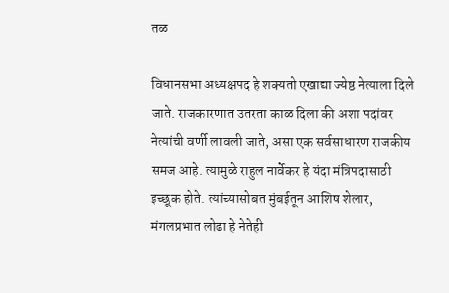तळ

विधानसभा अध्यक्षपद हे शक्यतो एखाद्या ज्येष्ठ नेत्याला दिले जाते. राजकारणात उतरता काळ दिला की अशा पदांवर नेत्यांची वर्णी लावली जाते, असा एक सर्वसाधारण राजकीय समज आहे. त्यामुळे राहुल नार्वेकर हे यंदा मंत्रिपदासाठी इच्छूक होते. त्यांच्यासोबत मुंबईतून आशिष शेलार, मंगलप्रभात लोढा हे नेतेही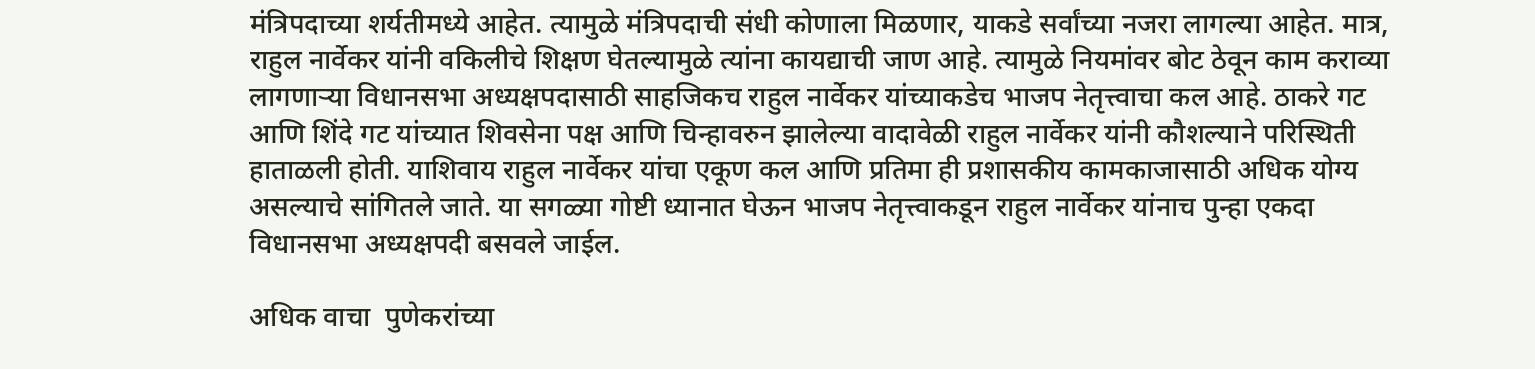मंत्रिपदाच्या शर्यतीमध्ये आहेत. त्यामुळे मंत्रिपदाची संधी कोणाला मिळणार, याकडे सर्वांच्या नजरा लागल्या आहेत. मात्र, राहुल नार्वेकर यांनी वकिलीचे शिक्षण घेतल्यामुळे त्यांना कायद्याची जाण आहे. त्यामुळे नियमांवर बोट ठेवून काम कराव्या लागणाऱ्या विधानसभा अध्यक्षपदासाठी साहजिकच राहुल नार्वेकर यांच्याकडेच भाजप नेतृत्त्वाचा कल आहे. ठाकरे गट आणि शिंदे गट यांच्यात शिवसेना पक्ष आणि चिन्हावरुन झालेल्या वादावेळी राहुल नार्वेकर यांनी कौशल्याने परिस्थिती हाताळली होती. याशिवाय राहुल नार्वेकर यांचा एकूण कल आणि प्रतिमा ही प्रशासकीय कामकाजासाठी अधिक योग्य असल्याचे सांगितले जाते. या सगळ्या गोष्टी ध्यानात घेऊन भाजप नेतृत्त्वाकडून राहुल नार्वेकर यांनाच पुन्हा एकदा विधानसभा अध्यक्षपदी बसवले जाईल.

अधिक वाचा  पुणेकरांच्या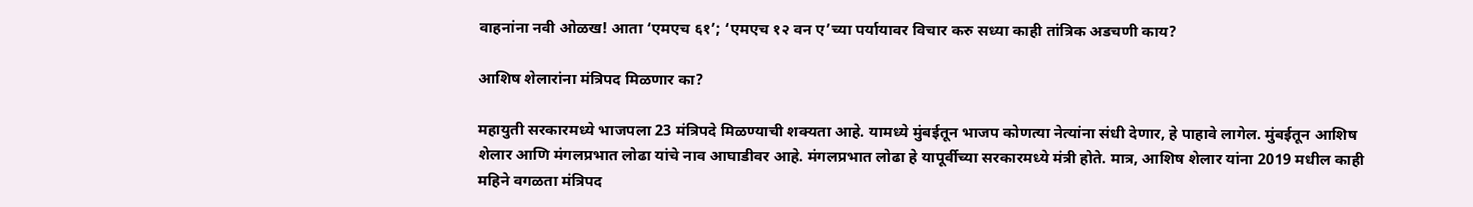वाहनांना नवी ओळख! आता ‘एमएच ६१’; ‘एमएच १२ वन ए’च्या पर्यायावर विचार करु सध्या काही तांत्रिक अडचणी काय?

आशिष शेलारांना मंत्रिपद मिळणार का?

महायुती सरकारमध्ये भाजपला 23 मंत्रिपदे मिळण्याची शक्यता आहे. यामध्ये मुंबईतून भाजप कोणत्या नेत्यांना संधी देणार, हे पाहावे लागेल. मुंबईतून आशिष शेलार आणि मंगलप्रभात लोढा यांचे नाव आघाडीवर आहे. मंगलप्रभात लोढा हे यापूर्वीच्या सरकारमध्ये मंत्री होते. मात्र, आशिष शेलार यांना 2019 मधील काही महिने वगळता मंत्रिपद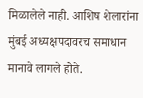मिळालेले नाही. आशिष शेलारांना मुंबई अध्यक्षपदावरच समाधान मानावे लागले होते.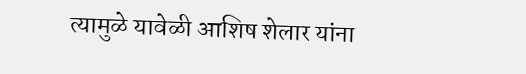त्यामुळे यावेळी आशिष शेलार यांना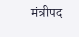मंत्रीपद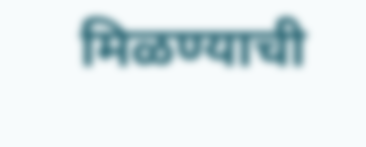मिळण्याची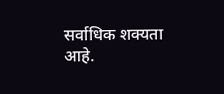सर्वाधिक शक्यता आहे.